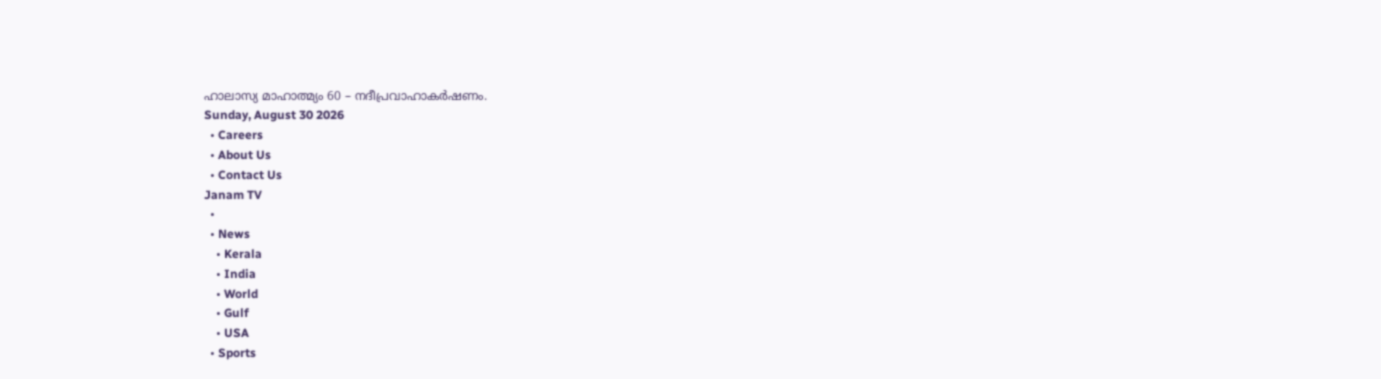ഹാലാസ്യ മാഹാത്മ്യം 60 – നദീപ്രവാഹാകർഷണം.
Sunday, August 30 2026
  • Careers
  • About Us
  • Contact Us
Janam TV
  •
  • News
    • Kerala
    • India
    • World
    • Gulf
    • USA
  • Sports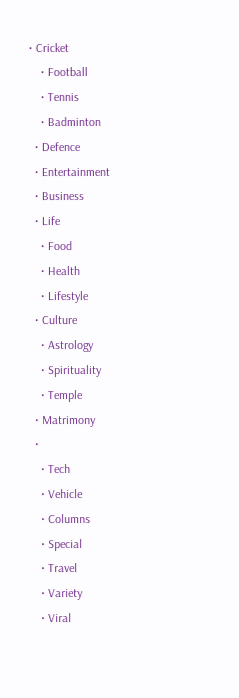• Cricket
    • Football
    • Tennis
    • Badminton
  • Defence
  • Entertainment
  • Business
  • Life
    • Food
    • Health
    • Lifestyle
  • Culture
    • Astrology
    • Spirituality
    • Temple
  • Matrimony
  •
    • Tech
    • Vehicle
    • Columns
    • Special
    • Travel
    • Variety
    • Viral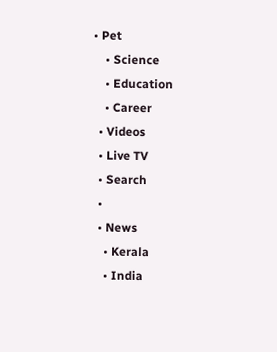• Pet
    • Science
    • Education
    • Career
  • Videos
  • Live TV
  • Search
  •
  • News
    • Kerala
    • India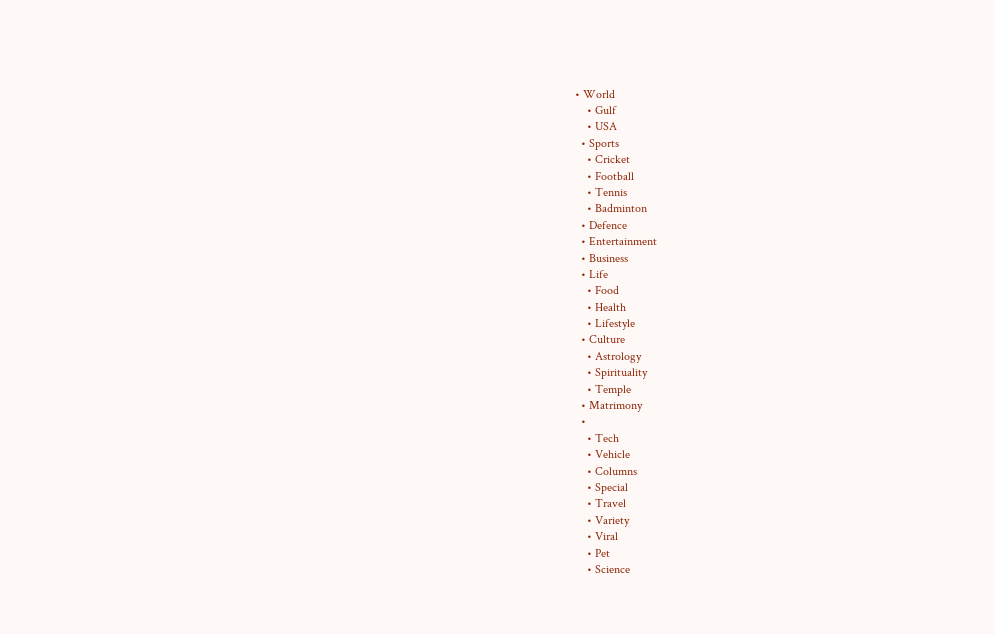• World
    • Gulf
    • USA
  • Sports
    • Cricket
    • Football
    • Tennis
    • Badminton
  • Defence
  • Entertainment
  • Business
  • Life
    • Food
    • Health
    • Lifestyle
  • Culture
    • Astrology
    • Spirituality
    • Temple
  • Matrimony
  •
    • Tech
    • Vehicle
    • Columns
    • Special
    • Travel
    • Variety
    • Viral
    • Pet
    • Science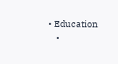• Education
    •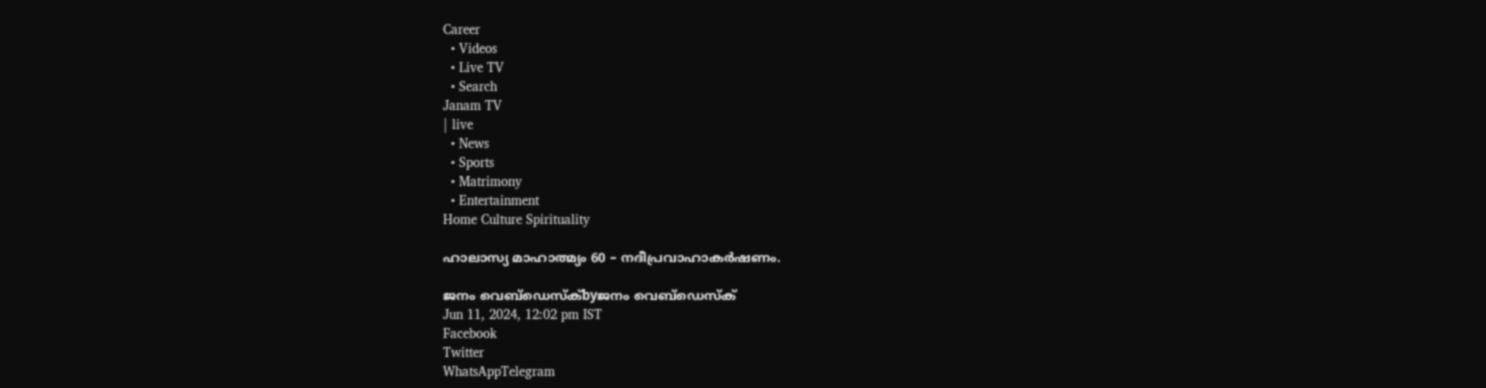Career
  • Videos
  • Live TV
  • Search
Janam TV
| live
  • News
  • Sports
  • Matrimony
  • Entertainment
Home Culture Spirituality

ഹാലാസ്യ മാഹാത്മ്യം 60 – നദീപ്രവാഹാകർഷണം.

ജനം വെബ്‌ഡെസ്ക്byജനം വെബ്‌ഡെസ്ക്
Jun 11, 2024, 12:02 pm IST
Facebook
Twitter
WhatsAppTelegram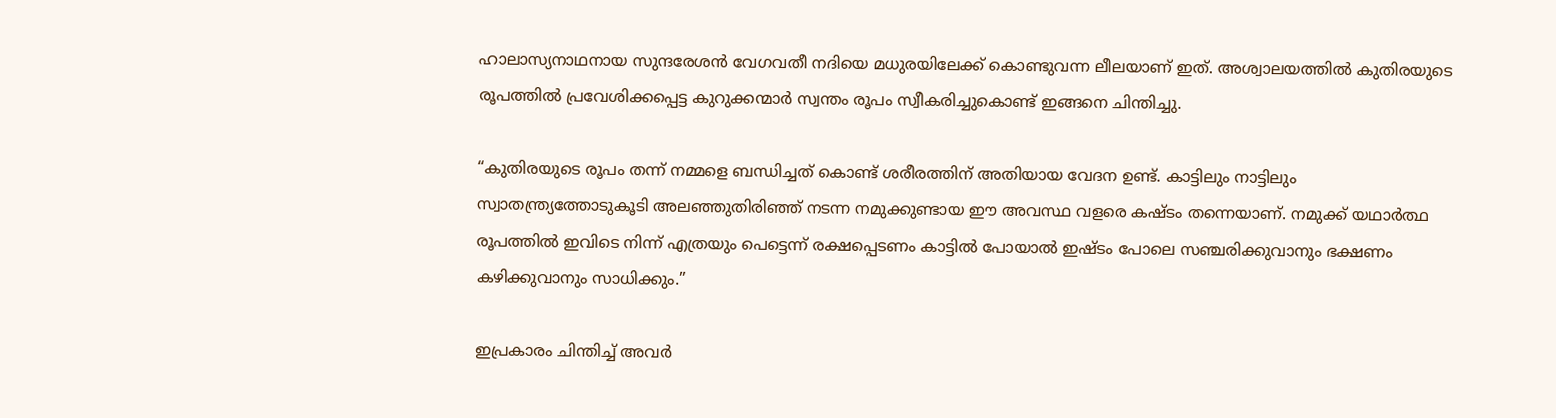ഹാലാസ്യനാഥനായ സുന്ദരേശൻ വേഗവതീ നദിയെ മധുരയിലേക്ക് കൊണ്ടുവന്ന ലീലയാണ് ഇത്. അശ്വാലയത്തിൽ കുതിരയുടെ രൂപത്തിൽ പ്രവേശിക്കപ്പെട്ട കുറുക്കന്മാർ സ്വന്തം രൂപം സ്വീകരിച്ചുകൊണ്ട് ഇങ്ങനെ ചിന്തിച്ചു.

“കുതിരയുടെ രൂപം തന്ന് നമ്മളെ ബന്ധിച്ചത് കൊണ്ട് ശരീരത്തിന് അതിയായ വേദന ഉണ്ട്. കാട്ടിലും നാട്ടിലും സ്വാതന്ത്ര്യത്തോടുകൂടി അലഞ്ഞുതിരിഞ്ഞ് നടന്ന നമുക്കുണ്ടായ ഈ അവസ്ഥ വളരെ കഷ്ടം തന്നെയാണ്. നമുക്ക് യഥാർത്ഥ രൂപത്തിൽ ഇവിടെ നിന്ന് എത്രയും പെട്ടെന്ന് രക്ഷപ്പെടണം കാട്ടിൽ പോയാൽ ഇഷ്ടം പോലെ സഞ്ചരിക്കുവാനും ഭക്ഷണം കഴിക്കുവാനും സാധിക്കും.”

ഇപ്രകാരം ചിന്തിച്ച് അവർ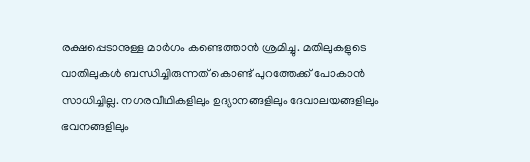രക്ഷപ്പെടാനുള്ള മാർഗം കണ്ടെത്താൻ ശ്രമിച്ചു. മതിലുകളുടെ വാതിലുകൾ ബന്ധിച്ചിരുന്നത് കൊണ്ട് പുറത്തേക്ക് പോകാൻ സാധിച്ചില്ല. നഗരവീഥികളിലും ഉദ്യാനങ്ങളിലും ദേവാലയങ്ങളിലും ഭവനങ്ങളിലും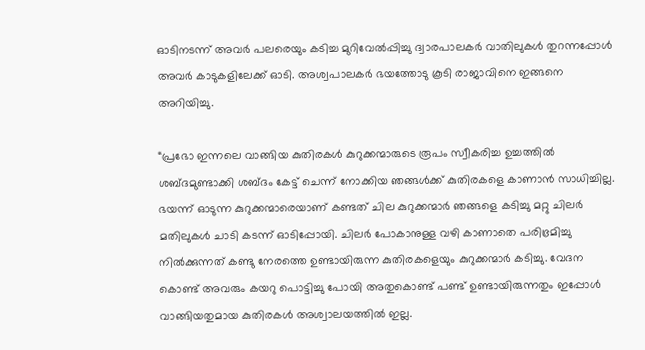ഓടിനടന്ന് അവർ പലരെയും കടിച്ച മുറിവേൽപ്പിച്ചു ദ്വാരപാലകർ വാതിലുകൾ തുറന്നപ്പോൾ അവർ കാടുകളിലേക്ക് ഓടി. അശ്വപാലകർ ഭയത്തോടു കൂടി രാജാവിനെ ഇങ്ങനെ അറിയിച്ചു.

“പ്രഭോ ഇന്നലെ വാങ്ങിയ കുതിരകൾ കുറുക്കന്മാരുടെ രൂപം സ്വീകരിച്ച ഉച്ചത്തിൽ ശബ്ദമുണ്ടാക്കി ശബ്ദം കേട്ട് ചെന്ന് നോക്കിയ ഞങ്ങൾക്ക് കുതിരകളെ കാണാൻ സാധിച്ചില്ല. ഭയന്ന് ഓടുന്ന കുറുക്കന്മാരെയാണ് കണ്ടത് ചില കുറുക്കന്മാർ ഞങ്ങളെ കടിച്ചു മറ്റു ചിലർ മതിലുകൾ ചാടി കടന്ന് ഓടിപ്പോയി. ചിലർ പോകാനുള്ള വഴി കാണാതെ പരിഭ്രമിച്ചു നിൽക്കുന്നത് കണ്ടു നേരത്തെ ഉണ്ടായിരുന്ന കുതിരകളെയും കുറുക്കന്മാർ കടിച്ചു. വേദന കൊണ്ട് അവരും കയറു പൊട്ടിച്ചു പോയി അതുകൊണ്ട് പണ്ട് ഉണ്ടായിരുന്നതും ഇപ്പോൾ വാങ്ങിയതുമായ കുതിരകൾ അശ്വാലയത്തിൽ ഇല്ല.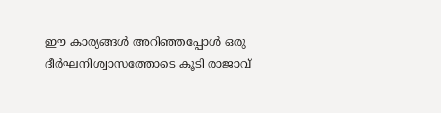ഈ കാര്യങ്ങൾ അറിഞ്ഞപ്പോൾ ഒരു ദീർഘനിശ്വാസത്തോടെ കൂടി രാജാവ്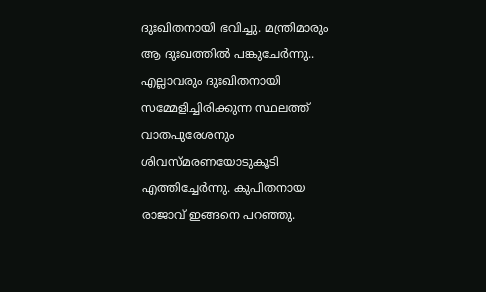ദുഃഖിതനായി ഭവിച്ചു. മന്ത്രിമാരും ആ ദുഃഖത്തിൽ പങ്കുചേർന്നു.. എല്ലാവരും ദുഃഖിതനായി സമ്മേളിച്ചിരിക്കുന്ന സ്ഥലത്ത് വാതപുരേശനും ശിവസ്മരണയോടുകൂടി എത്തിച്ചേർന്നു. കുപിതനായ രാജാവ് ഇങ്ങനെ പറഞ്ഞു.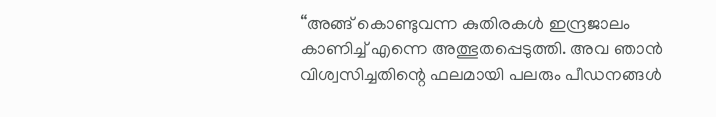“അങ്ങ് കൊണ്ടുവന്ന കുതിരകൾ ഇന്ദ്രജാലം കാണിച്ച് എന്നെ അത്ഭുതപ്പെടുത്തി. അവ ഞാൻ വിശ്വസിച്ചതിന്റെ ഫലമായി പലരും പീഡനങ്ങൾ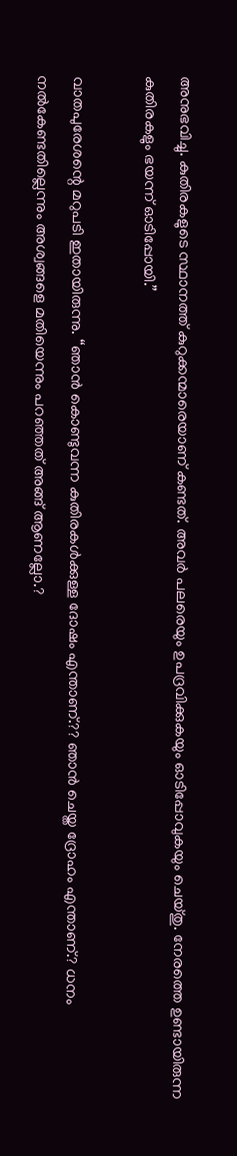അനുഭവിച്ചു. കുതിരകളുടെ സ്ഥാനത്ത് കുറുക്കന്മാരെയാണ് കണ്ടത്. അവർ പലരെയും ഉപദ്രവിക്കുകയും ഓടിപ്പോവുകയും ചെയ്തു. നേരത്തെ ഉണ്ടായിരുന്ന കുതിരകളും ഭയന്ന് ഓടിപ്പോയി.”

വാതപുരേശന്റെ മറുപടി ഇതായിരുന്നു. “ഞാൻ കൊണ്ടുവന്ന കുതിരകൾക്കുള്ള ദോഷം എന്താണ്.?? ഞാൻ ചെയ്ത ദ്രോഹം എന്താണ്.? ധനം നൽകേണ്ടതില്ലെന്നും അശ്വങ്ങളെ മതിയെന്നും പറഞ്ഞത് അങ്ങ് ആണല്ലോ.?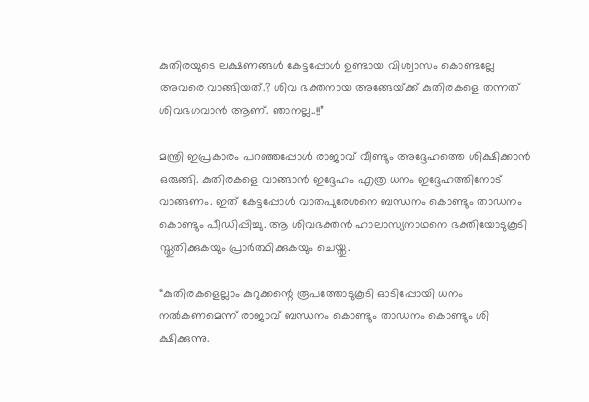കുതിരയുടെ ലക്ഷണങ്ങൾ കേട്ടപ്പോൾ ഉണ്ടായ വിശ്വാസം കൊണ്ടല്ലേ അവരെ വാങ്ങിയത്.? ശിവ ഭക്തനായ അങ്ങേയ്‌ക്ക് കുതിരകളെ തന്നത് ശിവഭഗവാൻ ആണ്. ഞാനല്ല..!!”

മന്ത്രി ഇപ്രകാരം പറഞ്ഞപ്പോൾ രാജാവ് വീണ്ടും അദ്ദേഹത്തെ ശിക്ഷിക്കാൻ ഒരുങ്ങി. കുതിരകളെ വാങ്ങാൻ ഇദ്ദേഹം എത്ര ധനം ഇദ്ദേഹത്തിനോട് വാങ്ങണം. ഇത് കേട്ടപ്പോൾ വാതപുരേശനെ ബന്ധനം കൊണ്ടും താഡനം കൊണ്ടും പീഡിപ്പിച്ചു. ആ ശിവഭക്തൻ ഹാലാസ്യനാഥനെ ഭക്തിയോടുകൂടി സ്തുതിക്കുകയും പ്രാർത്ഥിക്കുകയും ചെയ്തു.

“കുതിരകളെല്ലാം കുറുക്കന്റെ രൂപത്തോടുകൂടി ഓടിപ്പോയി ധനം നൽകണമെന്ന് രാജാവ് ബന്ധനം കൊണ്ടും താഡനം കൊണ്ടും ശി ക്ഷിക്കുന്നു.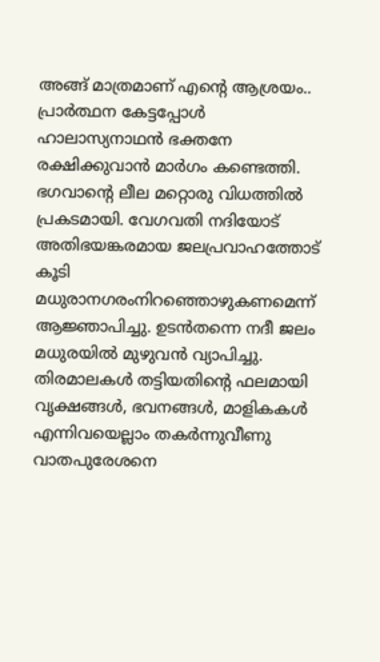അങ്ങ് മാത്രമാണ് എന്റെ ആശ്രയം.. പ്രാർത്ഥന കേട്ടപ്പോൾ ഹാലാസ്യനാഥൻ ഭക്തനേ രക്ഷിക്കുവാൻ മാർഗം കണ്ടെത്തി. ഭഗവാന്റെ ലീല മറ്റൊരു വിധത്തിൽ പ്രകടമായി. വേഗവതി നദിയോട് അതിഭയങ്കരമായ ജലപ്രവാഹത്തോട് കൂടി മധുരാനഗരംനിറഞ്ഞൊഴുകണമെന്ന് ആജ്ഞാപിച്ചു. ഉടൻതന്നെ നദീ ജലം മധുരയിൽ മുഴുവൻ വ്യാപിച്ചു. തിരമാലകൾ തട്ടിയതിന്റെ ഫലമായി വൃക്ഷങ്ങൾ, ഭവനങ്ങൾ, മാളികകൾ എന്നിവയെല്ലാം തകർന്നുവീണു വാതപുരേശനെ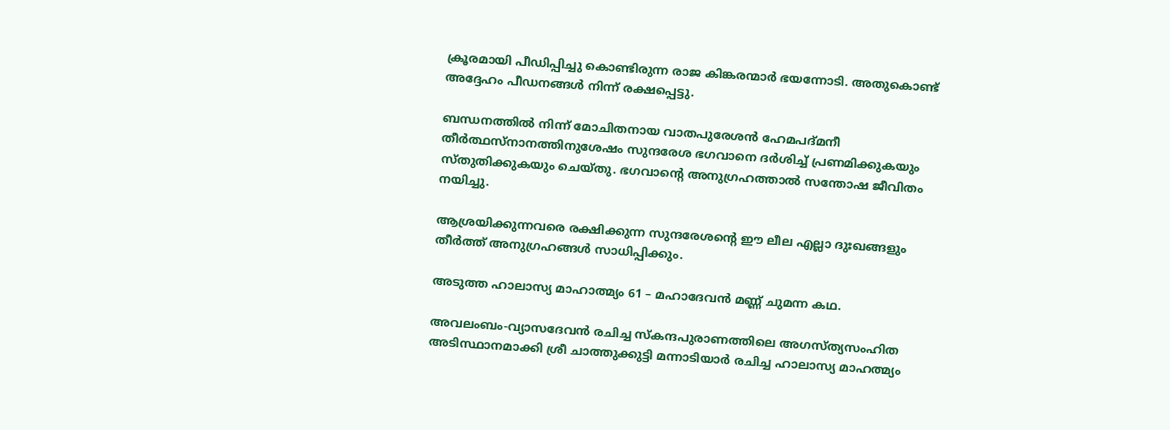ക്രൂരമായി പീഡിപ്പിച്ചു കൊണ്ടിരുന്ന രാജ കിങ്കരന്മാർ ഭയന്നോടി. അതുകൊണ്ട് അദ്ദേഹം പീഡനങ്ങൾ നിന്ന് രക്ഷപ്പെട്ടു.

ബന്ധനത്തിൽ നിന്ന് മോചിതനായ വാതപുരേശൻ ഹേമപദ്മനീ തീർത്ഥസ്നാനത്തിനുശേഷം സുന്ദരേശ ഭഗവാനെ ദർശിച്ച് പ്രണമിക്കുകയും സ്തുതിക്കുകയും ചെയ്തു. ഭഗവാന്റെ അനുഗ്രഹത്താൽ സന്തോഷ ജീവിതം നയിച്ചു.

ആശ്രയിക്കുന്നവരെ രക്ഷിക്കുന്ന സുന്ദരേശന്റെ ഈ ലീല എല്ലാ ദുഃഖങ്ങളും തീർത്ത് അനുഗ്രഹങ്ങൾ സാധിപ്പിക്കും.

അടുത്ത ഹാലാസ്യ മാഹാത്മ്യം 61 – മഹാദേവൻ മണ്ണ് ചുമന്ന കഥ.

അവലംബം-വ്യാസദേവൻ രചിച്ച സ്‌കന്ദപുരാണത്തിലെ അഗസ്ത്യസംഹിത അടിസ്ഥാനമാക്കി ശ്രീ ചാത്തുക്കുട്ടി മന്നാടിയാർ രചിച്ച ഹാലാസ്യ മാഹത്മ്യം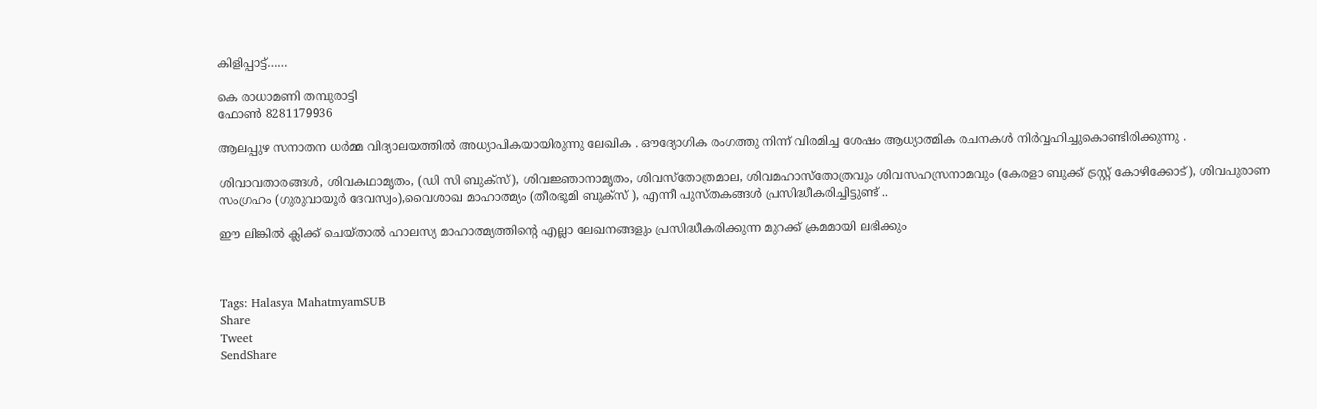കിളിപ്പാട്ട്‌……

കെ രാധാമണി തമ്പുരാട്ടി
ഫോൺ 8281179936

ആലപ്പുഴ സനാതന ധർമ്മ വിദ്യാലയത്തിൽ അധ്യാപികയായിരുന്നു ലേഖിക . ഔദ്യോഗിക രംഗത്തു നിന്ന് വിരമിച്ച ശേഷം ആധ്യാത്മിക രചനകൾ നിർവ്വഹിച്ചുകൊണ്ടിരിക്കുന്നു .

ശിവാവതാരങ്ങൾ, ശിവകഥാമൃതം, (ഡി സി ബുക്സ്), ശിവജ്ഞാനാമൃതം, ശിവസ്തോത്രമാല, ശിവമഹാസ്തോത്രവും ശിവസഹസ്രനാമവും (കേരളാ ബുക്ക് ട്രസ്റ്റ് കോഴിക്കോട്), ശിവപുരാണ സംഗ്രഹം (ഗുരുവായൂർ ദേവസ്വം),വൈശാഖ മാഹാത്മ്യം (തീരഭൂമി ബുക്സ് ), എന്നീ പുസ്തകങ്ങൾ പ്രസിദ്ധീകരിച്ചിട്ടുണ്ട് ..

ഈ ലിങ്കിൽ ക്ലിക്ക് ചെയ്താൽ ഹാലസ്യ മാഹാത്മ്യത്തിന്റെ എല്ലാ ലേഖനങ്ങളും പ്രസിദ്ധീകരിക്കുന്ന മുറക്ക് ക്രമമായി ലഭിക്കും



Tags: Halasya MahatmyamSUB
Share
Tweet
SendShare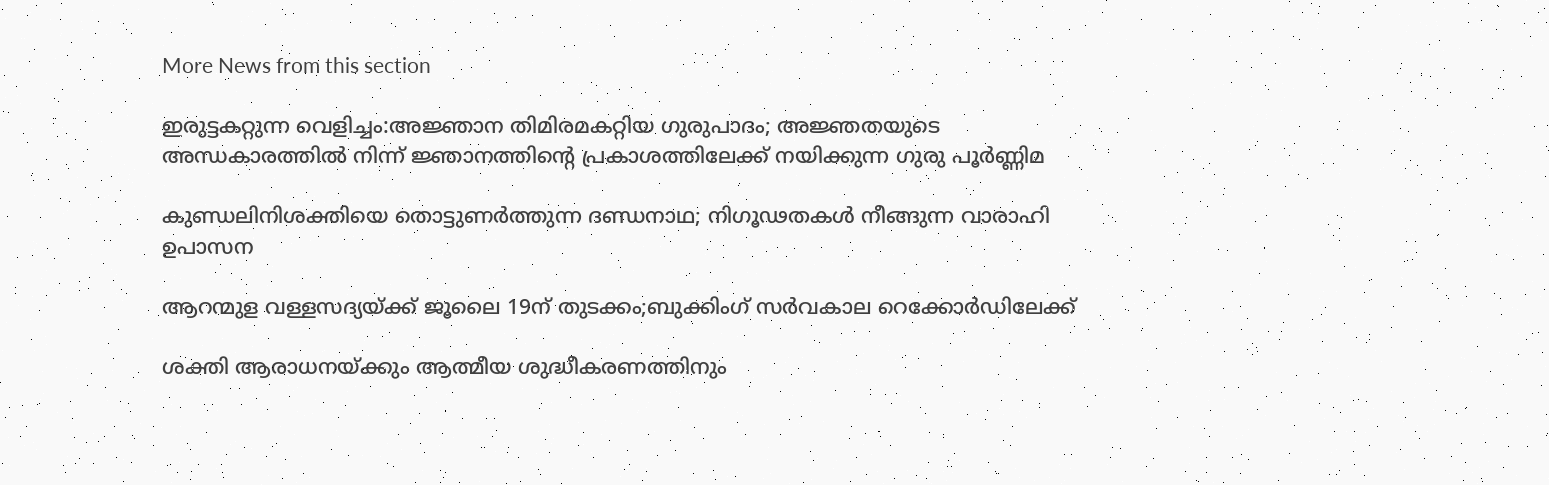More News from this section

ഇരുട്ടകറ്റുന്ന വെളിച്ചം:അജ്ഞാന തിമിരമകറ്റിയ ഗുരുപാദം; അജ്ഞതയുടെ അന്ധകാരത്തിൽ നിന്ന് ജ്ഞാനത്തിന്റെ പ്രകാശത്തിലേക്ക് നയിക്കുന്ന ഗുരു പൂർണ്ണിമ

കുണ്ഡലിനിശക്തിയെ തൊട്ടുണർത്തുന്ന ദണ്ഡനാഥ; നിഗൂഢതകൾ നീങ്ങുന്ന വാരാഹി ഉപാസന

ആറന്മുള വള്ളസദ്യയ്‌ക്ക് ജൂലൈ 19ന് തുടക്കം;ബുക്കിംഗ് സർവകാല റെക്കോർഡിലേക്ക്

ശക്തി ആരാധനയ്‌ക്കും ആത്മീയ ശുദ്ധീകരണത്തിനും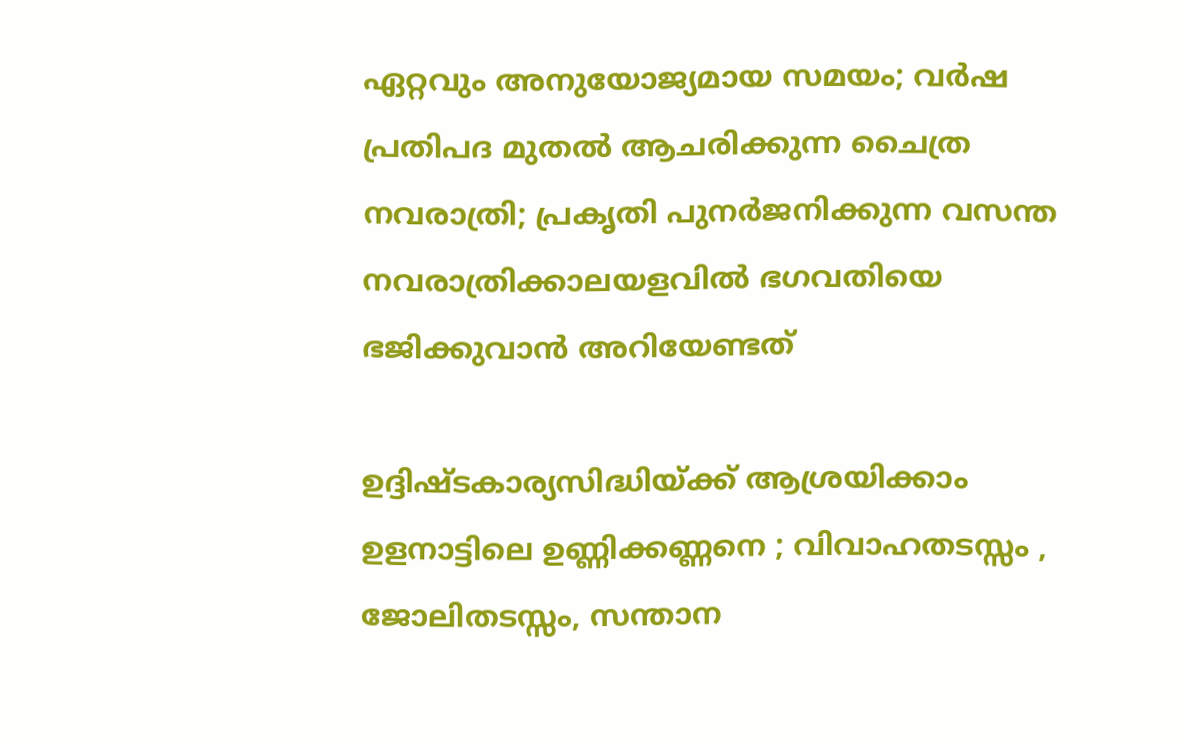ഏറ്റവും അനുയോജ്യമായ സമയം; വർഷ പ്രതിപദ മുതൽ ആചരിക്കുന്ന ചൈത്ര നവരാത്രി; പ്രകൃതി പുനർജനിക്കുന്ന വസന്ത നവരാത്രിക്കാലയളവിൽ ഭഗവതിയെ ഭജിക്കുവാൻ അറിയേണ്ടത്

ഉദ്ദിഷ്ടകാര്യസിദ്ധിയ്‌ക്ക് ആശ്രയിക്കാം ഉളനാട്ടിലെ ഉണ്ണിക്കണ്ണനെ ; വിവാഹതടസ്സം , ജോലിതടസ്സം, സന്താന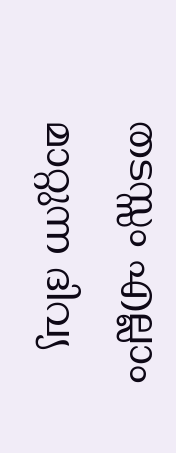തടസ്സം എല്ലാം മാറ്റുന്ന ദിവ്യ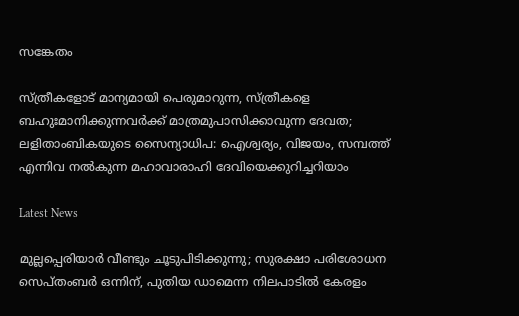സങ്കേതം

സ്ത്രീകളോട് മാന്യമായി പെരുമാറുന്ന, സ്ത്രീകളെ ബഹുഃമാനിക്കുന്നവർക്ക്‌ മാത്രമുപാസിക്കാവുന്ന ദേവത; ലളിതാംബികയുടെ സൈന്യാധിപ: ഐശ്വര്യം, വിജയം, സമ്പത്ത് എന്നിവ നൽകുന്ന മഹാവാരാഹി ദേവിയെക്കുറിച്ചറിയാം

Latest News

മുല്ലപ്പെരിയാർ വീണ്ടും ചൂടുപിടിക്കുന്നു; സുരക്ഷാ പരിശോധന സെപ്തംബർ ഒന്നിന്, പുതിയ ഡാമെന്ന നിലപാടിൽ കേരളം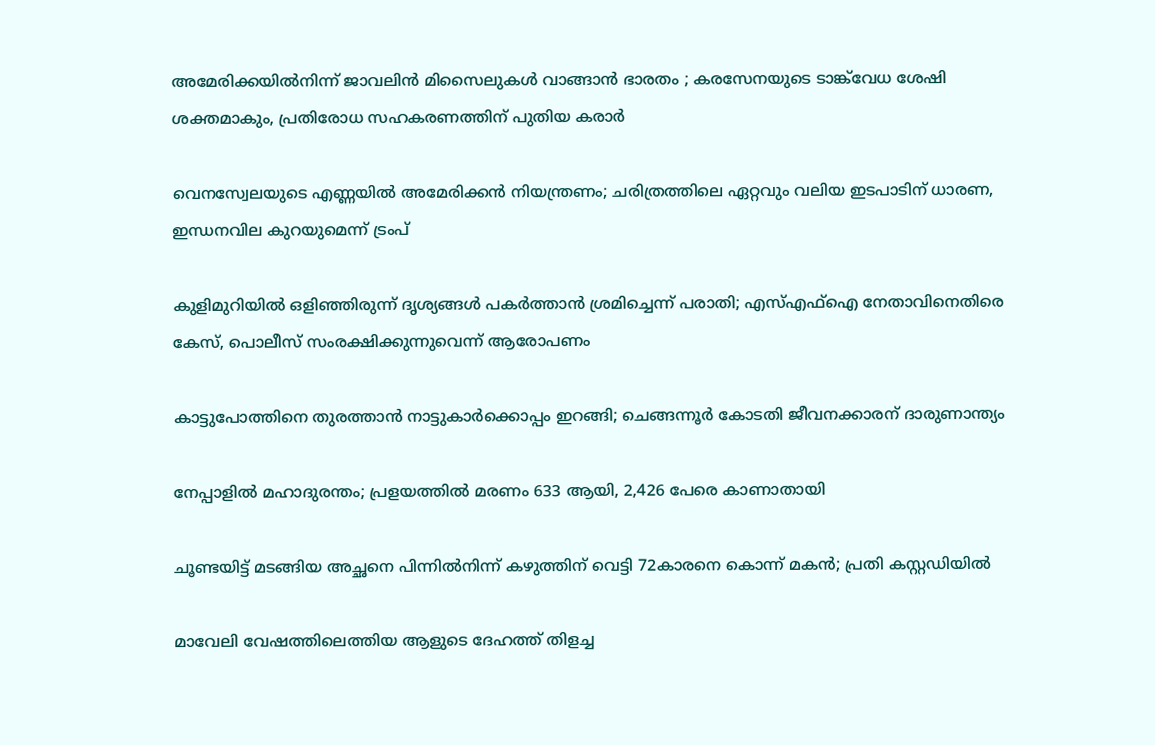അമേരിക്കയിൽനിന്ന് ജാവലിൻ മിസൈലുകൾ വാങ്ങാൻ ഭാരതം ; കരസേനയുടെ ടാങ്ക്‌വേധ ശേഷി ശക്തമാകും, പ്രതിരോധ സഹകരണത്തിന് പുതിയ കരാർ

വെനസ്വേലയുടെ എണ്ണയിൽ അമേരിക്കൻ നിയന്ത്രണം; ചരിത്രത്തിലെ ഏറ്റവും വലിയ ഇടപാടിന് ധാരണ, ഇന്ധനവില കുറയുമെന്ന് ട്രംപ്

കുളിമുറിയിൽ ഒളിഞ്ഞിരുന്ന് ദൃശ്യങ്ങൾ പകർത്താൻ ശ്രമിച്ചെന്ന് പരാതി; എസ്എഫ്ഐ നേതാവിനെതിരെ കേസ്, പൊലീസ് സംരക്ഷിക്കുന്നുവെന്ന് ആരോപണം

കാട്ടുപോത്തിനെ തുരത്താൻ നാട്ടുകാർക്കൊപ്പം ഇറങ്ങി; ചെങ്ങന്നൂർ കോടതി ജീവനക്കാരന് ദാരുണാന്ത്യം

നേപ്പാളിൽ മഹാദുരന്തം; പ്രളയത്തിൽ മരണം 633 ആയി, 2,426 പേരെ കാണാതായി

ചൂണ്ടയിട്ട് മടങ്ങിയ അച്ഛനെ പിന്നിൽനിന്ന് കഴുത്തിന് വെട്ടി 72കാരനെ കൊന്ന് മകൻ; പ്രതി കസ്റ്റഡിയിൽ

മാവേലി വേഷത്തിലെത്തിയ ആളുടെ ദേഹത്ത് തിളച്ച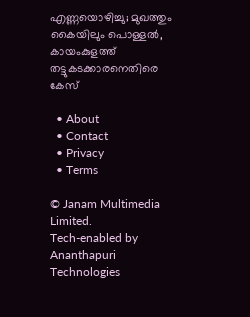എണ്ണയൊഴിച്ചു; മുഖത്തും കൈയിലും പൊള്ളൽ, കായംകുളത്ത് തട്ടുകടക്കാരനെതിരെ കേസ്

  • About
  • Contact
  • Privacy
  • Terms

© Janam Multimedia Limited.
Tech-enabled by Ananthapuri Technologies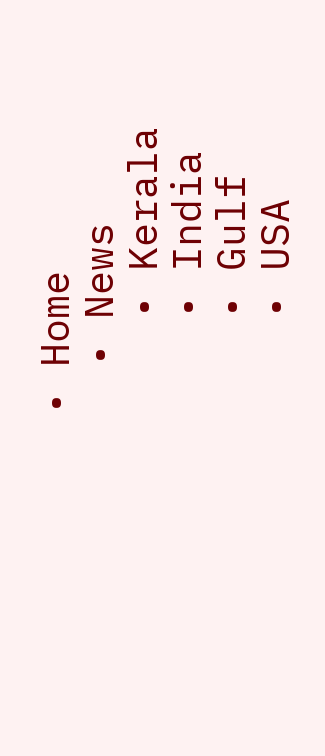• Home
  • News
    • Kerala
    • India
    • Gulf
    • USA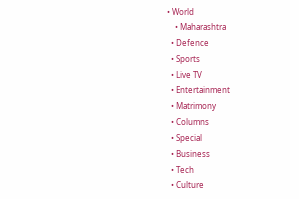• World
    • Maharashtra
  • Defence
  • Sports
  • Live TV
  • Entertainment
  • Matrimony
  • Columns
  • Special
  • Business
  • Tech
  • Culture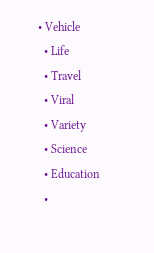• Vehicle
  • Life
  • Travel
  • Viral
  • Variety
  • Science
  • Education
  •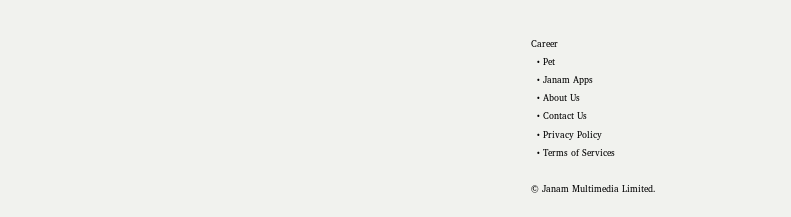Career
  • Pet
  • Janam Apps
  • About Us
  • Contact Us
  • Privacy Policy
  • Terms of Services

© Janam Multimedia Limited.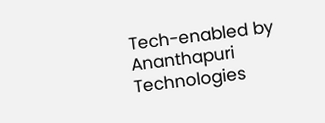Tech-enabled by Ananthapuri Technologies